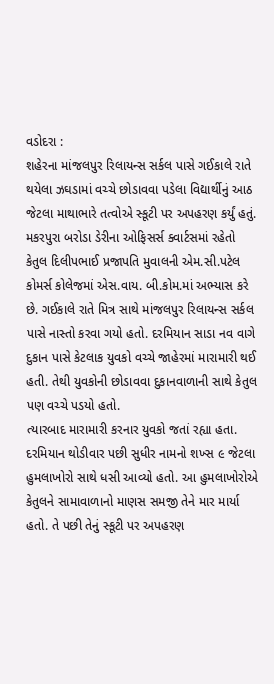વડોદરા :
શહેરના માંજલપુર રિલાયન્સ સર્કલ પાસે ગઈકાલે રાતે થયેલા ઝઘડામાં વચ્ચે છોડાવવા પડેલા વિદ્યાર્થીનું આઠ જેટલા માથાભારે તત્વોએ સ્કૂટી પર અપહરણ કર્યું હતું. મકરપુરા બરોડા ડેરીના ઓફિસર્સ ક્વાર્ટસમાં રહેતો કેતુલ દિલીપભાઈ પ્રજાપતિ મુવાલની એમ.સી.પટેલ કોમર્સ કોલેજમાં એસ.વાય. બી.કોમ.માં અભ્યાસ કરે છે. ગઈકાલે રાતે મિત્ર સાથે માંજલપુર રિલાયન્સ સર્કલ પાસે નાસ્તો કરવા ગયો હતો. દરમિયાન સાડા નવ વાગે દુકાન પાસે કેટલાક યુવકો વચ્ચે જાહેરમાં મારામારી થઈ હતી. તેથી યુવકોની છોડાવવા દુકાનવાળાની સાથે કેતુલ પણ વચ્ચે પડયો હતો.
ત્યારબાદ મારામારી કરનાર યુવકો જતાં રહ્યા હતા. દરમિયાન થોડીવાર પછી સુધીર નામનો શખ્સ ૯ જેટલા હુમલાખોરો સાથે ધસી આવ્યો હતો. આ હુમલાખોરોએ કેતુલને સામાવાળાનો માણસ સમજી તેને માર માર્યા હતો. તે પછી તેનું સ્કૂટી પર અપહરણ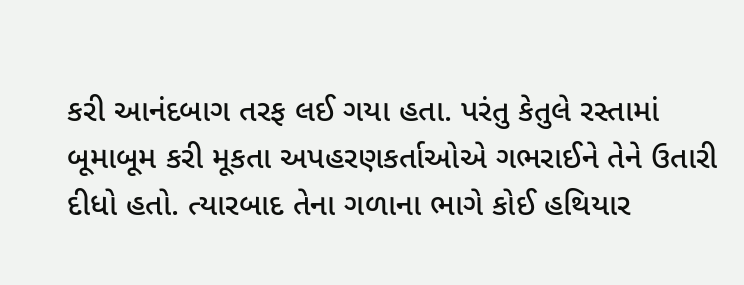કરી આનંદબાગ તરફ લઈ ગયા હતા. પરંતુ કેતુલે રસ્તામાં બૂમાબૂમ કરી મૂકતા અપહરણકર્તાઓએ ગભરાઈને તેને ઉતારી દીધો હતો. ત્યારબાદ તેના ગળાના ભાગે કોઈ હથિયાર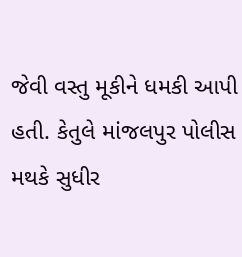જેવી વસ્તુ મૂકીને ધમકી આપી હતી. કેતુલે માંજલપુર પોલીસ મથકે સુધીર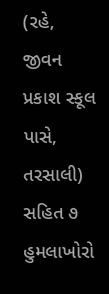(રહે, જીવન પ્રકાશ સ્કૂલ પાસે, તરસાલી) સહિત ૭ હુમલાખોરો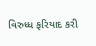વિરુધ્ધ ફરિયાદ કરી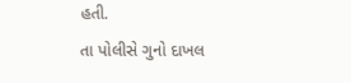હતી.
તા પોલીસે ગુનો દાખલ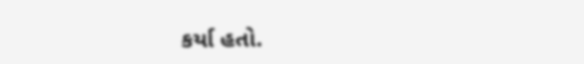કર્યા હતો.